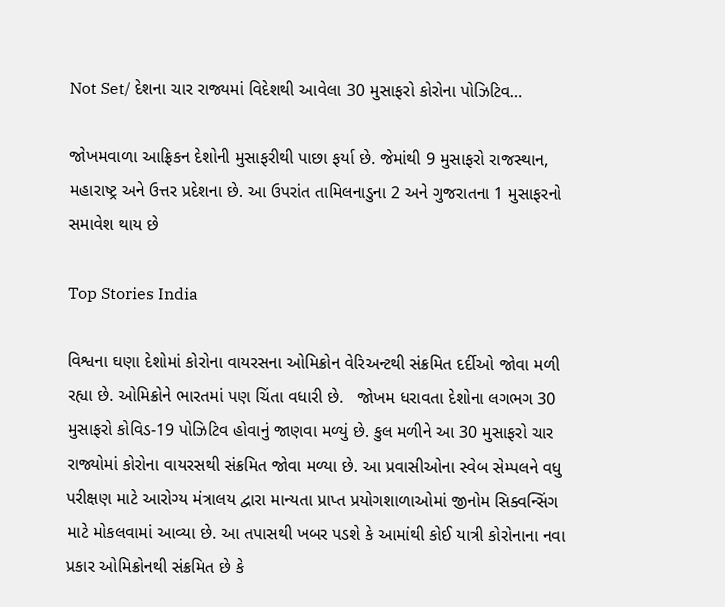Not Set/ દેશના ચાર રાજ્યમાં વિદેશથી આવેલા 30 મુસાફરો કોરોના પોઝિટિવ…

જોખમવાળા આફ્રિકન દેશોની મુસાફરીથી પાછા ફર્યા છે. જેમાંથી 9 મુસાફરો રાજસ્થાન, મહારાષ્ટ્ર અને ઉત્તર પ્રદેશના છે. આ ઉપરાંત તામિલનાડુના 2 અને ગુજરાતના 1 મુસાફરનો સમાવેશ થાય છે

Top Stories India

વિશ્વના ઘણા દેશોમાં કોરોના વાયરસના ઓમિક્રોન વેરિઅન્ટથી સંક્રમિત દર્દીઓ જોવા મળી રહ્યા છે. ઓમિક્રોને ભારતમાં પણ ચિંતા વધારી છે.   જોખમ ધરાવતા દેશોના લગભગ 30 મુસાફરો કોવિડ-19 પોઝિટિવ હોવાનું જાણવા મળ્યું છે. કુલ મળીને આ 30 મુસાફરો ચાર રાજ્યોમાં કોરોના વાયરસથી સંક્રમિત જોવા મળ્યા છે. આ પ્રવાસીઓના સ્વેબ સેમ્પલને વધુ પરીક્ષણ માટે આરોગ્ય મંત્રાલય દ્વારા માન્યતા પ્રાપ્ત પ્રયોગશાળાઓમાં જીનોમ સિક્વન્સિંગ માટે મોકલવામાં આવ્યા છે. આ તપાસથી ખબર પડશે કે આમાંથી કોઈ યાત્રી કોરોનાના નવા પ્રકાર ઓમિક્રોનથી સંક્રમિત છે કે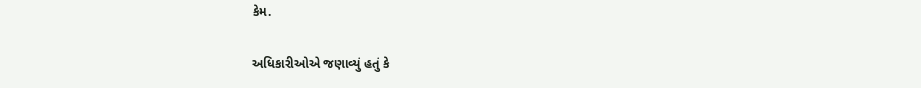કેમ.

અધિકારીઓએ જણાવ્યું હતું કે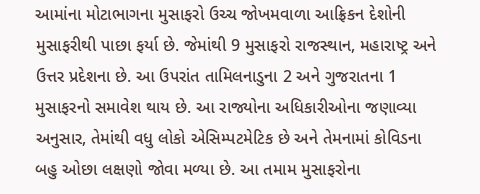આમાંના મોટાભાગના મુસાફરો ઉચ્ચ જોખમવાળા આફ્રિકન દેશોની મુસાફરીથી પાછા ફર્યા છે. જેમાંથી 9 મુસાફરો રાજસ્થાન, મહારાષ્ટ્ર અને ઉત્તર પ્રદેશના છે. આ ઉપરાંત તામિલનાડુના 2 અને ગુજરાતના 1 મુસાફરનો સમાવેશ થાય છે. આ રાજ્યોના અધિકારીઓના જણાવ્યા અનુસાર, તેમાંથી વધુ લોકો એસિમ્પટમેટિક છે અને તેમનામાં કોવિડના બહુ ઓછા લક્ષણો જોવા મળ્યા છે. આ તમામ મુસાફરોના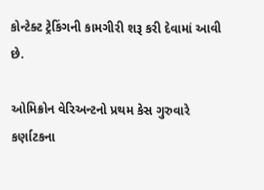કોન્ટેક્ટ ટ્રેકિંગની કામગીરી શરૂ કરી દેવામાં આવી છે.

ઓમિક્રોન વેરિઅન્ટનો પ્રથમ કેસ ગુરુવારે કર્ણાટકના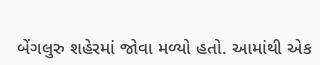બેંગલુરુ શહેરમાં જોવા મળ્યો હતો. આમાંથી એક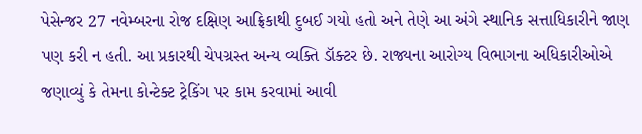પેસેન્જર 27 નવેમ્બરના રોજ દક્ષિણ આફ્રિકાથી દુબઈ ગયો હતો અને તેણે આ અંગે સ્થાનિક સત્તાધિકારીને જાણ પણ કરી ન હતી. આ પ્રકારથી ચેપગ્રસ્ત અન્ય વ્યક્તિ ડૉક્ટર છે. રાજ્યના આરોગ્ય વિભાગના અધિકારીઓએ જણાવ્યું કે તેમના કોન્ટેક્ટ ટ્રેકિંગ પર કામ કરવામાં આવી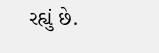રહ્યું છે.